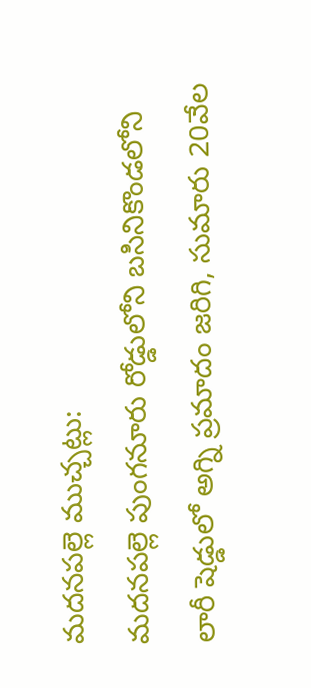మదనపల్లె ముచ్చట్లు:
మదనపల్లె పుంగనూరు రోడ్డులోని బసినికొండలోని లారీ షెడ్డులో అగ్ని ప్రమాదం జరిగి, సుమారు 20వేల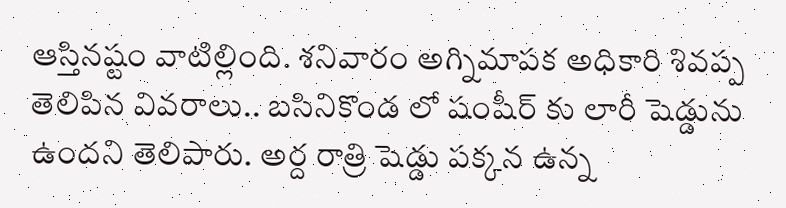ఆస్తినష్టం వాటిల్లింది. శనివారం అగ్నిమాపక అధికారి శివప్ప తెలిపిన వివరాలు.. బసినికొండ లో షంషీర్ కు లారీ షెడ్డును ఉందని తెలిపారు. అర్ద రాత్రి షెడ్డు పక్కన ఉన్న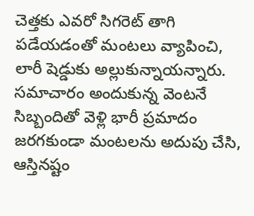చెత్తకు ఎవరో సిగరెట్ తాగి పడేయడంతో మంటలు వ్యాపించి, లారీ షెడ్డుకు అల్లుకున్నాయన్నారు. సమాచారం అందుకున్న వెంటనే సిబ్బందితో వెళ్లి భారీ ప్రమాదం జరగకుండా మంటలను అదుపు చేసి, ఆస్తినష్టం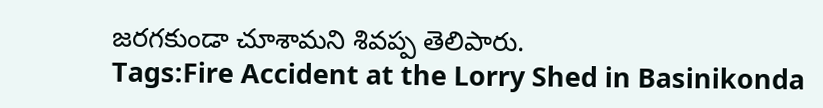జరగకుండా చూశామని శివప్ప తెలిపారు.
Tags:Fire Accident at the Lorry Shed in Basinikonda